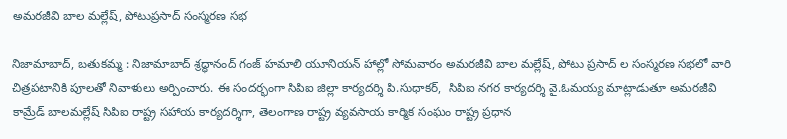అమరజీవి బాల మల్లేష్, పోటుప్రసాద్ సంస్మరణ సభ

నిజామాబాద్, బతుకమ్మ : నిజామాబాద్ శ్రద్ధానంద్ గంజ్ హమాలి యూనియన్ హాల్లో సోమవారం అమరజీవి బాల మల్లేష్, పోటు ప్రసాద్ ల సంస్మరణ సభలో వారి చిత్రపటానికి పూలతో నివాళులు అర్పించారు. ఈ సందర్భంగా సిపిఐ జిల్లా కార్యదర్శి పి.సుధాకర్,  సిపిఐ నగర కార్యదర్శి వై.ఓమయ్య మాట్లాడుతూ అమరజీవి కామ్రేడ్ బాలమల్లేష్ సిపిఐ రాష్ట్ర సహాయ కార్యదర్శిగా, తెలంగాణ రాష్ట్ర వ్యవసాయ కార్మిక సంఘం రాష్ట్ర ప్రధాన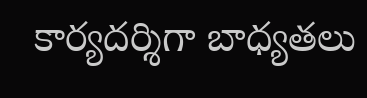కార్యదర్శిగా బాధ్యతలు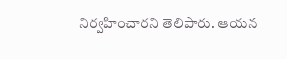నిర్వహించారని తెలిపారు. ఆయన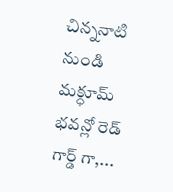చిన్ననాటి నుండి మక్ధూమ్ భవన్లో రెడ్ గార్డ్ గా,...